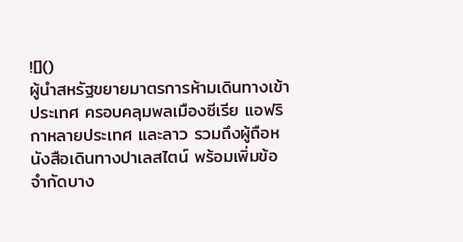![]()
ผู้นำสหรัฐขยายมาตรการห้ามเดินทางเข้าประเทศ ครอบคลุมพลเมืองซีเรีย แอฟริกาหลายประเทศ และลาว รวมถึงผู้ถือหนังสือเดินทางปาเลสไตน์ พร้อมเพิ่มข้อจำกัดบาง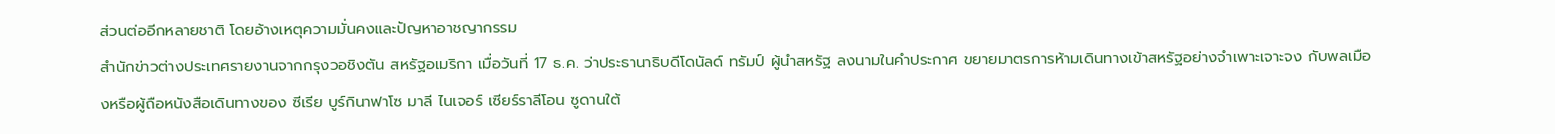ส่วนต่ออีกหลายชาติ โดยอ้างเหตุความมั่นคงและปัญหาอาชญากรรม
สำนักข่าวต่างประเทศรายงานจากกรุงวอชิงตัน สหรัฐอเมริกา เมื่อวันที่ 17 ธ.ค. ว่าประธานาธิบดีโดนัลด์ ทรัมป์ ผู้นำสหรัฐ ลงนามในคำประกาศ ขยายมาตรการห้ามเดินทางเข้าสหรัฐอย่างจำเพาะเจาะจง กับพลเมืองหรือผู้ถือหนังสือเดินทางของ ซีเรีย บูร์กินาฟาโซ มาลี ไนเจอร์ เซียร์ราลีโอน ซูดานใต้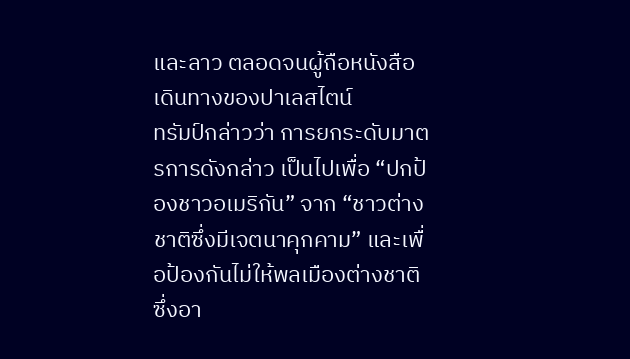และลาว ตลอดจนผู้ถือหนังสือเดินทางของปาเลสไตน์
ทรัมป์กล่าวว่า การยกระดับมาตรการดังกล่าว เป็นไปเพื่อ “ปกป้องชาวอเมริกัน” จาก “ชาวต่างชาติซึ่งมีเจตนาคุกคาม” และเพื่อป้องกันไม่ให้พลเมืองต่างชาติซึ่งอา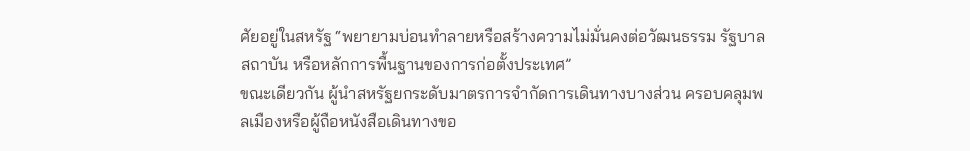ศัยอยู่ในสหรัฐ “พยายามบ่อนทำลายหรือสร้างความไม่มั่นคงต่อวัฒนธรรม รัฐบาล สถาบัน หรือหลักการพื้นฐานของการก่อตั้งประเทศ”
ขณะเดียวกัน ผู้นำสหรัฐยกระดับมาตรการจำกัดการเดินทางบางส่วน ครอบคลุมพลเมืองหรือผู้ถือหนังสือเดินทางขอ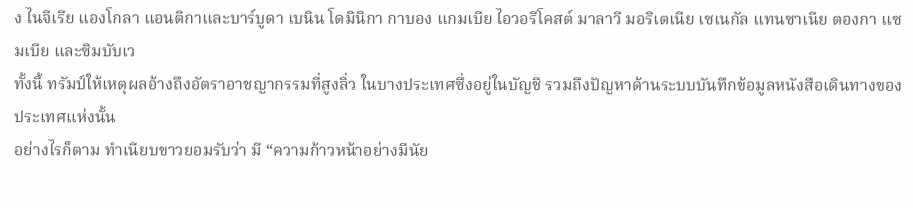ง ไนจีเรีย แองโกลา แอนติกาและบาร์บูดา เบนิน โดมินิกา กาบอง แกมเบีย ไอวอรีโคสต์ มาลาวี มอริเตเนีย เซเนกัล แทนซาเนีย ตองกา แซมเบีย และซิมบับเว
ทั้งนี้ ทรัมป์ให้เหตุผลอ้างถึงอัตราอาชญากรรมที่สูงลิ่ว ในบางประเทศซึ่งอยู่ในบัญชี รวมถึงปัญหาด้านระบบบันทึกข้อมูลหนังสือเดินทางของประเทศแห่งนั้น
อย่างไรก็ตาม ทำเนียบขาวยอมรับว่า มี “ความก้าวหน้าอย่างมีนัย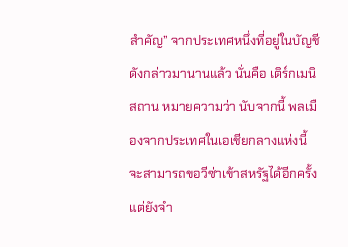สำคัญ” จากประเทศหนึ่งที่อยู่ในบัญชีดังกล่าวมานานแล้ว นั่นคือ เติร์กเมนิสถาน หมายความว่า นับจากนี้ พลเมืองจากประเทศในเอเชียกลางแห่งนี้ จะสามารถขอวีซ่าเข้าสหรัฐได้อีกครั้ง แต่ยังจำ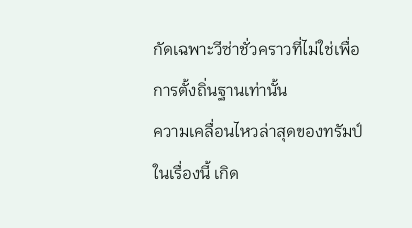กัดเฉพาะวีซ่าชั่วคราวที่ไม่ใช่เพื่อการตั้งถิ่นฐานเท่านั้น
ความเคลื่อนไหวล่าสุดของทรัมป์ในเรื่องนี้ เกิด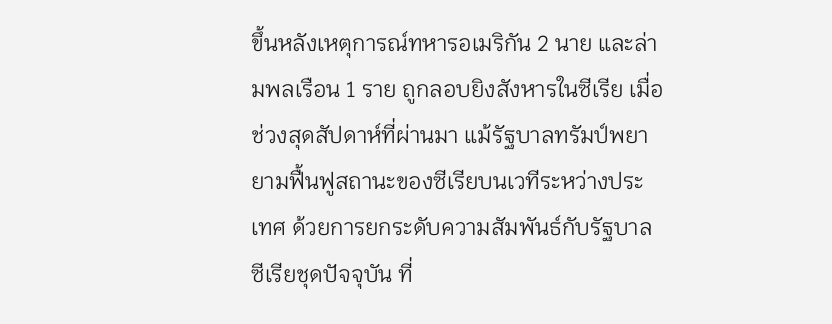ขึ้นหลังเหตุการณ์ทหารอเมริกัน 2 นาย และล่ามพลเรือน 1 ราย ถูกลอบยิงสังหารในซีเรีย เมื่อช่วงสุดสัปดาห์ที่ผ่านมา แม้รัฐบาลทรัมป์พยายามฟื้นฟูสถานะของซีเรียบนเวทีระหว่างประเทศ ด้วยการยกระดับความสัมพันธ์กับรัฐบาลซีเรียชุดปัจจุบัน ที่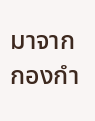มาจากกองกำ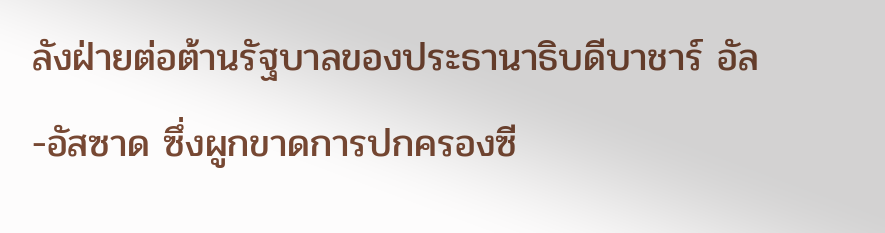ลังฝ่ายต่อต้านรัฐบาลของประธานาธิบดีบาชาร์ อัล-อัสซาด ซึ่งผูกขาดการปกครองซี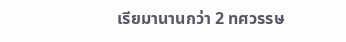เรียมานานกว่า 2 ทศวรรษ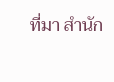ที่มา สำนัก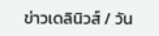ข่าวเดลินิวส์ / วัน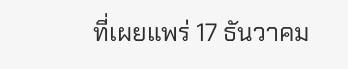ที่เผยแพร่ 17 ธันวาคม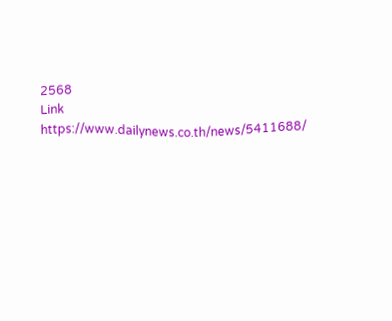2568
Link https://www.dailynews.co.th/news/5411688/